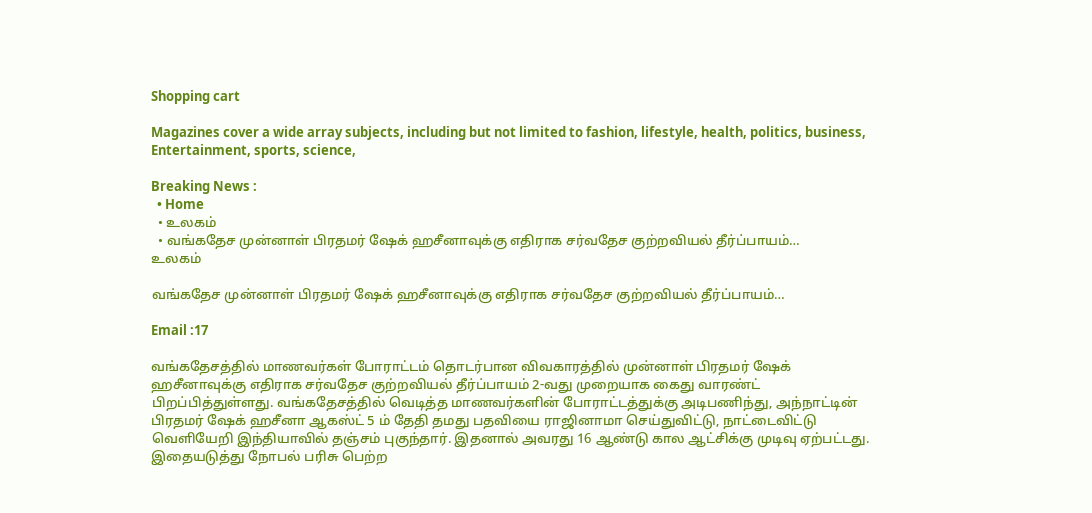Shopping cart

Magazines cover a wide array subjects, including but not limited to fashion, lifestyle, health, politics, business, Entertainment, sports, science,

Breaking News :
  • Home
  • உலகம்
  • வங்கதேச முன்னாள் பிரதமர் ஷேக் ஹசீனாவுக்கு எதிராக சர்வதேச குற்றவியல் தீர்ப்பாயம்…
உலகம்

வங்கதேச முன்னாள் பிரதமர் ஷேக் ஹசீனாவுக்கு எதிராக சர்வதேச குற்றவியல் தீர்ப்பாயம்…

Email :17

வங்கதேசத்தில் மாணவர்கள் போராட்டம் தொடர்பான விவகாரத்தில் முன்னாள் பிரதமர் ஷேக் ஹசீனாவுக்கு எதிராக சர்வதேச குற்றவியல் தீர்ப்பாயம் 2-வது முறையாக கைது வாரண்ட் பிறப்பித்துள்ளது. வங்கதேசத்தில் வெடித்த மாணவர்களின் போராட்டத்துக்கு அடிபணிந்து, அந்நாட்டின் பிரதமர் ஷேக் ஹசீனா ஆகஸ்ட் 5 ம் தேதி தமது பதவியை ராஜினாமா செய்துவிட்டு, நாட்டைவிட்டு வெளியேறி இந்தியாவில் தஞ்சம் புகுந்தார். இதனால் அவரது 16 ஆண்டு கால ஆட்சிக்கு முடிவு ஏற்பட்டது. இதையடுத்து நோபல் பரிசு பெற்ற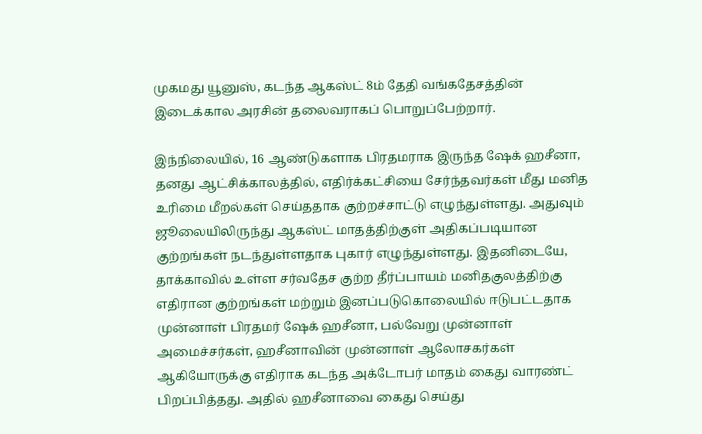முகமது யூனுஸ், கடந்த ஆகஸ்ட் 8ம் தேதி வங்கதேசத்தின் இடைக்கால அரசின் தலைவராகப் பொறுப்பேற்றார்.

இந்நிலையில், 16 ஆண்டுகளாக பிரதமராக இருந்த ஷேக் ஹசீனா, தனது ஆட்சிக்காலத்தில், எதிர்க்கட்சியை சேர்ந்தவர்கள் மீது மனித உரிமை மீறல்கள் செய்ததாக குற்றச்சாட்டு எழுந்துள்ளது. அதுவும் ஜூலையிலிருந்து ஆகஸ்ட் மாதத்திற்குள் அதிகப்படியான குற்றங்கள் நடந்துள்ளதாக புகார் எழுந்துள்ளது. இதனிடையே, தாக்காவில் உள்ள சர்வதேச குற்ற தீர்ப்பாயம் மனிதகுலத்திற்கு எதிரான குற்றங்கள் மற்றும் இனப்படுகொலையில் ஈடுபட்டதாக முன்னாள் பிரதமர் ஷேக் ஹசீனா, பல்வேறு முன்னாள் அமைச்சர்கள், ஹசீனாவின் முன்னாள் ஆலோசகர்கள் ஆகியோருக்கு எதிராக கடந்த அக்டோபர் மாதம் கைது வாரண்ட் பிறப்பித்தது. அதில் ஹசீனாவை கைது செய்து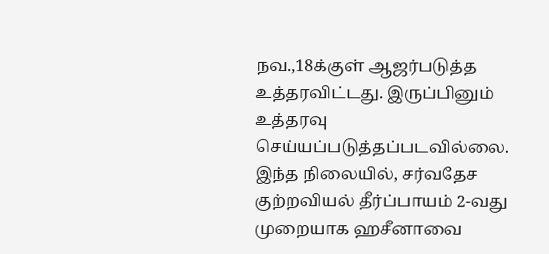நவ.,18க்குள் ஆஜர்படுத்த உத்தரவிட்டது. இருப்பினும் உத்தரவு செய்யப்படுத்தப்படவில்லை. இந்த நிலையில், சர்வதேச குற்றவியல் தீர்ப்பாயம் 2-வது முறையாக ஹசீனாவை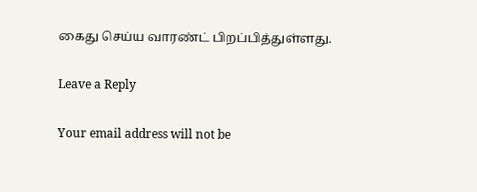கைது செய்ய வாரண்ட் பிறப்பித்துள்ளது.

Leave a Reply

Your email address will not be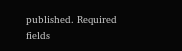published. Required fields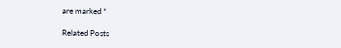are marked *

Related Posts